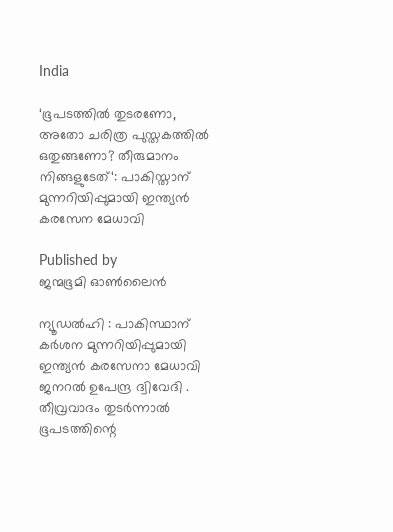India

‘ഭൂപടത്തിൽ തുടരണോ, അതോ ചരിത്ര പുസ്തകത്തിൽ ഒതുങ്ങണോ? തീരുമാനം നിങ്ങളുടേത്‘: പാകിസ്താന് മുന്നറിയിപ്പുമായി ഇന്ത്യൻ കരസേന മേധാവി

Published by
ജന്മഭൂമി ഓണ്‍ലൈന്‍

ന്യൂഡൽഹി : പാകിസ്ഥാന് കർശന മുന്നറിയിപ്പുമായി ഇന്ത്യൻ കരസേനാ മേധാവി ജനറൽ ഉപേന്ദ്ര ദ്വിവേദി . തീവ്രവാദം തുടർന്നാൽ ഭൂപടത്തിന്റെ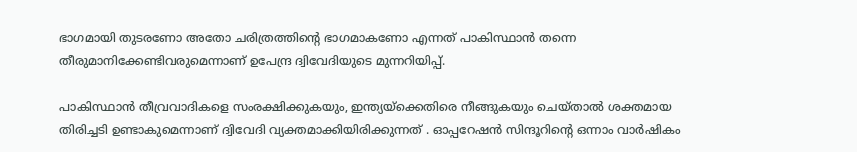ഭാഗമായി തുടരണോ അതോ ചരിത്രത്തിന്റെ ഭാഗമാകണോ എന്നത് പാകിസ്ഥാൻ തന്നെ തീരുമാനിക്കേണ്ടിവരുമെന്നാണ് ഉപേന്ദ്ര ദ്വിവേദിയുടെ മുന്നറിയിപ്പ്.

പാകിസ്ഥാൻ തീവ്രവാദികളെ സംരക്ഷിക്കുകയും, ഇന്ത്യയ്‌ക്കെതിരെ നീങ്ങുകയും ചെയ്താൽ ശക്തമായ തിരിച്ചടി ഉണ്ടാകുമെന്നാണ് ദ്വിവേദി വ്യക്തമാക്കിയിരിക്കുന്നത് . ഓപ്പറേഷൻ സിന്ദൂറിന്റെ ഒന്നാം വാർഷികം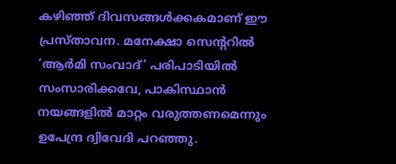കഴിഞ്ഞ് ദിവസങ്ങൾക്കകമാണ് ഈ പ്രസ്താവന. മനേക്ഷാ സെന്ററിൽ ‘ആർമി സംവാദ്’ പരിപാടിയിൽ സംസാരിക്കവേ, പാകിസ്ഥാൻ നയങ്ങളിൽ മാറ്റം വരുത്തണമെന്നും ഉപേന്ദ്ര ദ്വിവേദി പറഞ്ഞു.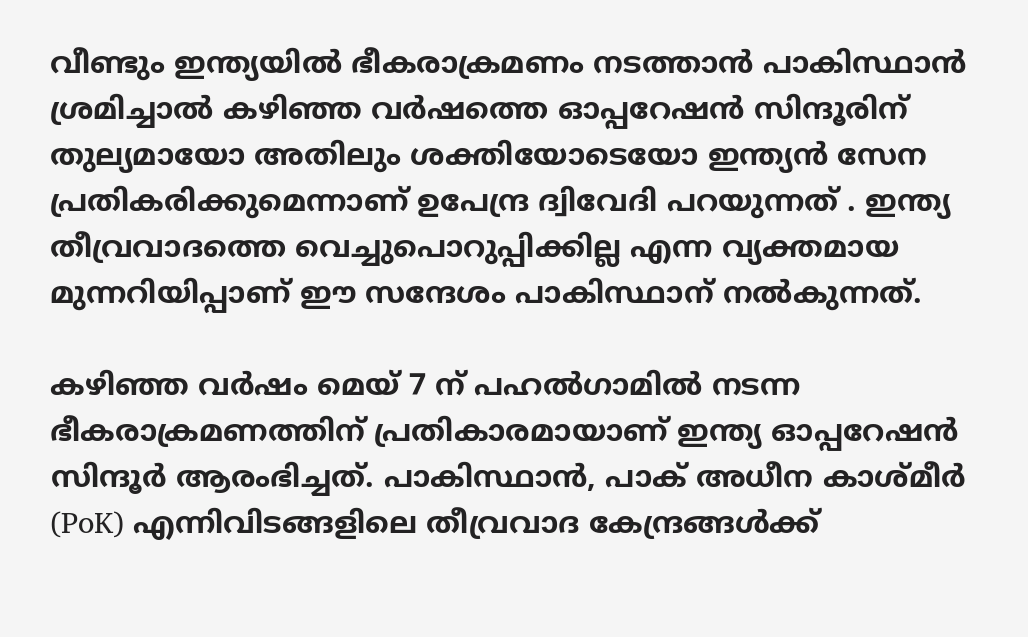വീണ്ടും ഇന്ത്യയിൽ ഭീകരാക്രമണം നടത്താൻ പാകിസ്ഥാൻ ശ്രമിച്ചാൽ കഴിഞ്ഞ വർഷത്തെ ഓപ്പറേഷൻ സിന്ദൂരിന് തുല്യമായോ അതിലും ശക്തിയോടെയോ ഇന്ത്യൻ സേന പ്രതികരിക്കുമെന്നാണ് ഉപേന്ദ്ര ദ്വിവേദി പറയുന്നത് . ഇന്ത്യ തീവ്രവാദത്തെ വെച്ചുപൊറുപ്പിക്കില്ല എന്ന വ്യക്തമായ മുന്നറിയിപ്പാണ് ഈ സന്ദേശം പാകിസ്ഥാന് നൽകുന്നത്.

കഴിഞ്ഞ വർഷം മെയ് 7 ന് പഹൽഗാമിൽ നടന്ന ഭീകരാക്രമണത്തിന് പ്രതികാരമായാണ് ഇന്ത്യ ഓപ്പറേഷൻ സിന്ദൂർ ആരംഭിച്ചത്. പാകിസ്ഥാൻ, പാക് അധീന കാശ്മീർ (PoK) എന്നിവിടങ്ങളിലെ തീവ്രവാദ കേന്ദ്രങ്ങൾക്ക്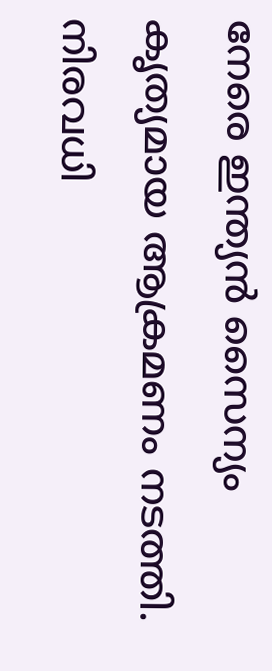നേരെ ഇന്ത്യൻ സൈന്യം കൃത്യമായ ആക്രമണം നടത്തി. നിരവധി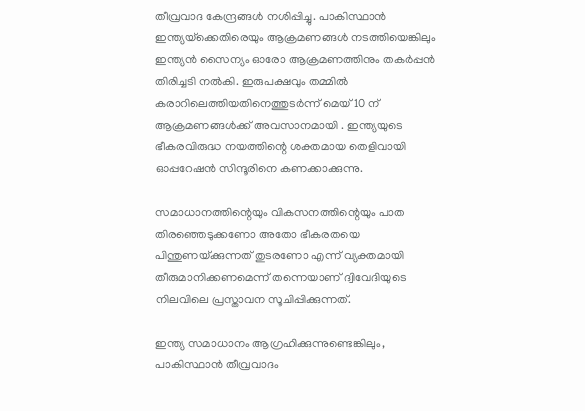തീവ്രവാദ കേന്ദ്രങ്ങൾ നശിപ്പിച്ചു. പാകിസ്ഥാൻ ഇന്ത്യയ്‌ക്കെതിരെയും ആക്രമണങ്ങൾ നടത്തിയെങ്കിലും ഇന്ത്യൻ സൈന്യം ഓരോ ആക്രമണത്തിനും തകർപ്പൻ തിരിച്ചടി നൽകി. ഇരുപക്ഷവും തമ്മിൽ കരാറിലെത്തിയതിനെത്തുടർന്ന് മെയ് 10 ന് ആക്രമണങ്ങൾക്ക് അവസാനമായി . ഇന്ത്യയുടെ ഭീകരവിരുദ്ധ നയത്തിന്റെ ശക്തമായ തെളിവായി ഓപ്പറേഷൻ സിന്ദൂരിനെ കണക്കാക്കുന്നു.

സമാധാനത്തിന്റെയും വികസനത്തിന്റെയും പാത തിരഞ്ഞെടുക്കണോ അതോ ഭീകരതയെ പിന്തുണയ്‌ക്കുന്നത് തുടരണോ എന്ന് വ്യക്തമായി തീരുമാനിക്കണമെന്ന് തന്നെയാണ് ദ്വിവേദിയുടെ നിലവിലെ പ്രസ്താവന സൂചിപ്പിക്കുന്നത്.

ഇന്ത്യ സമാധാനം ആഗ്രഹിക്കുന്നുണ്ടെങ്കിലും, പാകിസ്ഥാൻ തീവ്രവാദം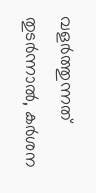വളർത്തുന്നത് തുടർന്നാൽ, കർശന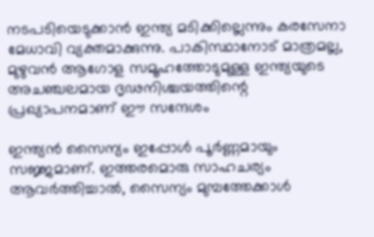നടപടിയെടുക്കാൻ ഇന്ത്യ മടിക്കില്ലെന്നും കരസേനാ മേധാവി വ്യക്തമാക്കുന്നു. പാകിസ്ഥാനോട് മാത്രമല്ല, മുഴുവൻ ആഗോള സമൂഹത്തോടുമുള്ള ഇന്ത്യയുടെ അചഞ്ചലമായ ദൃഢനിശ്ചയത്തിന്റെ പ്രഖ്യാപനമാണ് ഈ സന്ദേശം

ഇന്ത്യൻ സൈന്യം ഇപ്പോൾ പൂർണ്ണമായും സജ്ജമാണ്. ഇത്തരമൊരു സാഹചര്യം ആവർത്തിച്ചാൽ, സൈന്യം മുമ്പത്തേക്കാൾ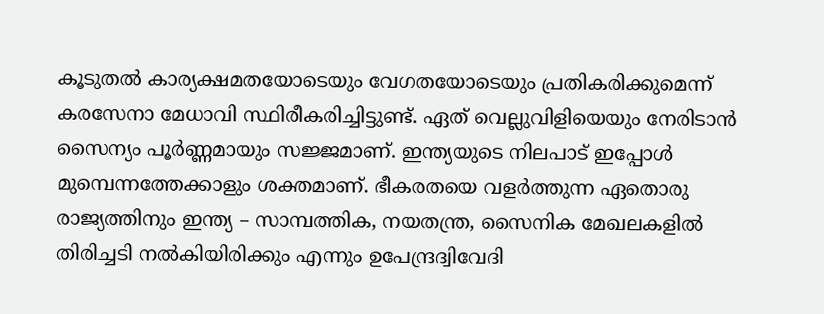കൂടുതൽ കാര്യക്ഷമതയോടെയും വേഗതയോടെയും പ്രതികരിക്കുമെന്ന് കരസേനാ മേധാവി സ്ഥിരീകരിച്ചിട്ടുണ്ട്. ഏത് വെല്ലുവിളിയെയും നേരിടാൻ സൈന്യം പൂർണ്ണമായും സജ്ജമാണ്. ഇന്ത്യയുടെ നിലപാട് ഇപ്പോൾ മുമ്പെന്നത്തേക്കാളും ശക്തമാണ്. ഭീകരതയെ വളർത്തുന്ന ഏതൊരു രാജ്യത്തിനും ഇന്ത്യ – സാമ്പത്തിക, നയതന്ത്ര, സൈനിക മേഖലകളിൽ തിരിച്ചടി നൽകിയിരിക്കും എന്നും ഉപേന്ദ്രദ്വിവേദി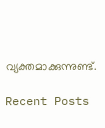വ്യക്തമാക്കുന്നുണ്ട്.

Recent Posts